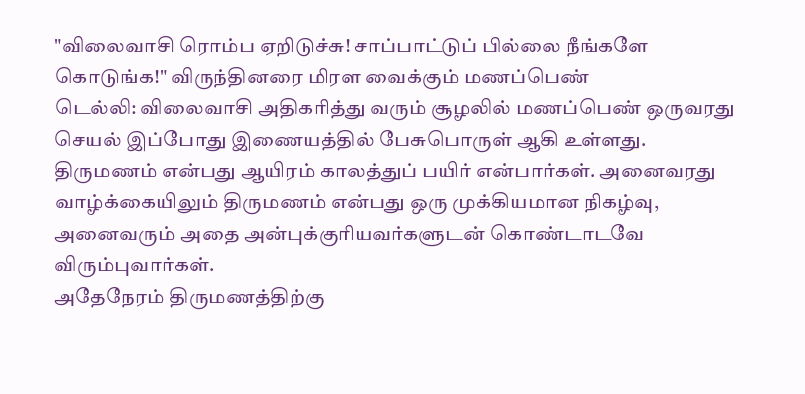"விலைவாசி ரொம்ப ஏறிடுச்சு! சாப்பாட்டுப் பில்லை நீங்களே கொடுங்க!" விருந்தினரை மிரள வைக்கும் மணப்பெண்
டெல்லி: விலைவாசி அதிகரித்து வரும் சூழலில் மணப்பெண் ஒருவரது செயல் இப்போது இணையத்தில் பேசுபொருள் ஆகி உள்ளது.
திருமணம் என்பது ஆயிரம் காலத்துப் பயிர் என்பார்கள். அனைவரது வாழ்க்கையிலும் திருமணம் என்பது ஒரு முக்கியமான நிகழ்வு, அனைவரும் அதை அன்புக்குரியவர்களுடன் கொண்டாடவே விரும்புவார்கள்.
அதேநேரம் திருமணத்திற்கு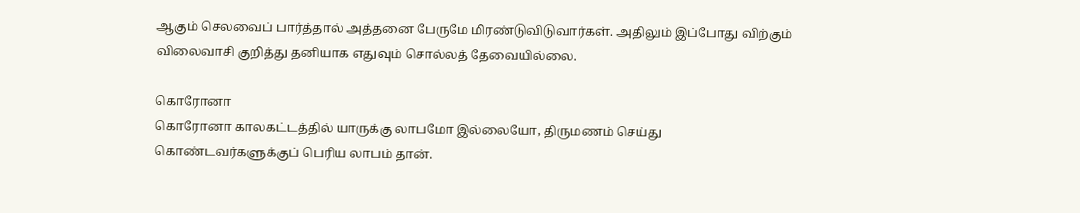ஆகும் செலவைப் பார்த்தால் அத்தனை பேருமே மிரண்டுவிடுவார்கள். அதிலும் இப்போது விற்கும் விலைவாசி குறித்து தனியாக எதுவும் சொல்லத் தேவையில்லை.

கொரோனா
கொரோனா காலகட்டத்தில் யாருக்கு லாபமோ இல்லையோ, திருமணம் செய்து கொண்டவர்களுக்குப் பெரிய லாபம் தான்.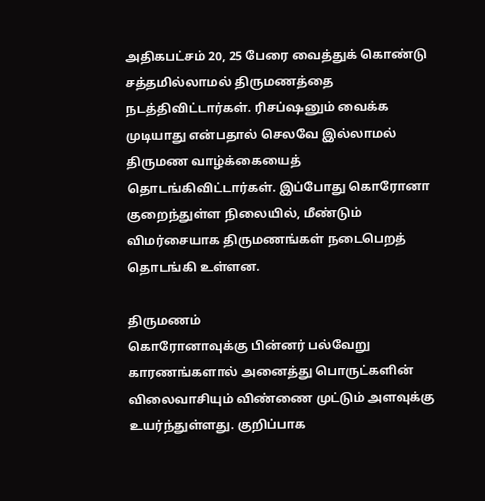அதிகபட்சம் 20, 25 பேரை வைத்துக் கொண்டு சத்தமில்லாமல் திருமணத்தை நடத்திவிட்டார்கள். ரிசப்ஷனும் வைக்க முடியாது என்பதால் செலவே இல்லாமல் திருமண வாழ்க்கையைத் தொடங்கிவிட்டார்கள். இப்போது கொரோனா குறைந்துள்ள நிலையில், மீண்டும் விமர்சையாக திருமணங்கள் நடைபெறத் தொடங்கி உள்ளன.

திருமணம்
கொரோனாவுக்கு பின்னர் பல்வேறு காரணங்களால் அனைத்து பொருட்களின் விலைவாசியும் விண்ணை முட்டும் அளவுக்கு உயர்ந்துள்ளது. குறிப்பாக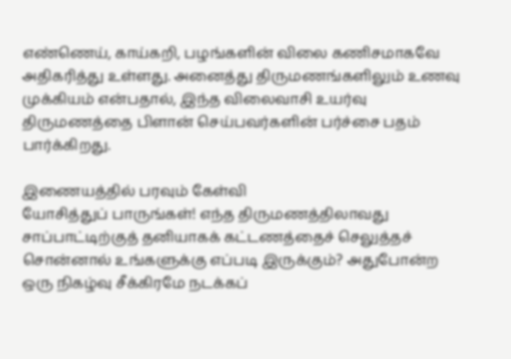எண்ணெய், காய்கறி, பழங்களின் விலை கணிசமாகவே அதிகரித்து உள்ளது. அனைத்து திருமணங்களிலும் உணவு முக்கியம் என்பதால், இந்த விலைவாசி உயர்வு திருமணத்தை பிளான் செய்பவர்களின் பர்ச்சை பதம் பார்க்கிறது.

இணையத்தில் பரவும் கேள்வி
யோசித்துப் பாருங்கள்! எந்த திருமணத்திலாவது சாப்பாட்டிற்குத் தனியாகக் கட்டணத்தைச் செலுத்தச் சொன்னால் உங்களுக்கு எப்படி இருக்கும்? அதுபோன்ற ஒரு நிகழ்வு சீக்கிரமே நடக்கப்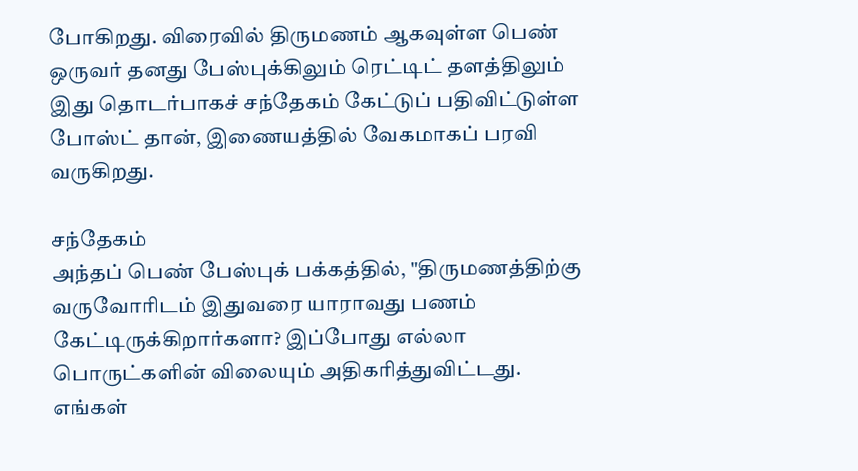போகிறது. விரைவில் திருமணம் ஆகவுள்ள பெண் ஒருவர் தனது பேஸ்புக்கிலும் ரெட்டிட் தளத்திலும் இது தொடர்பாகச் சந்தேகம் கேட்டுப் பதிவிட்டுள்ள போஸ்ட் தான், இணையத்தில் வேகமாகப் பரவி வருகிறது.

சந்தேகம்
அந்தப் பெண் பேஸ்புக் பக்கத்தில், "திருமணத்திற்கு வருவோரிடம் இதுவரை யாராவது பணம் கேட்டிருக்கிறார்களா? இப்போது எல்லா பொருட்களின் விலையும் அதிகரித்துவிட்டது. எங்கள்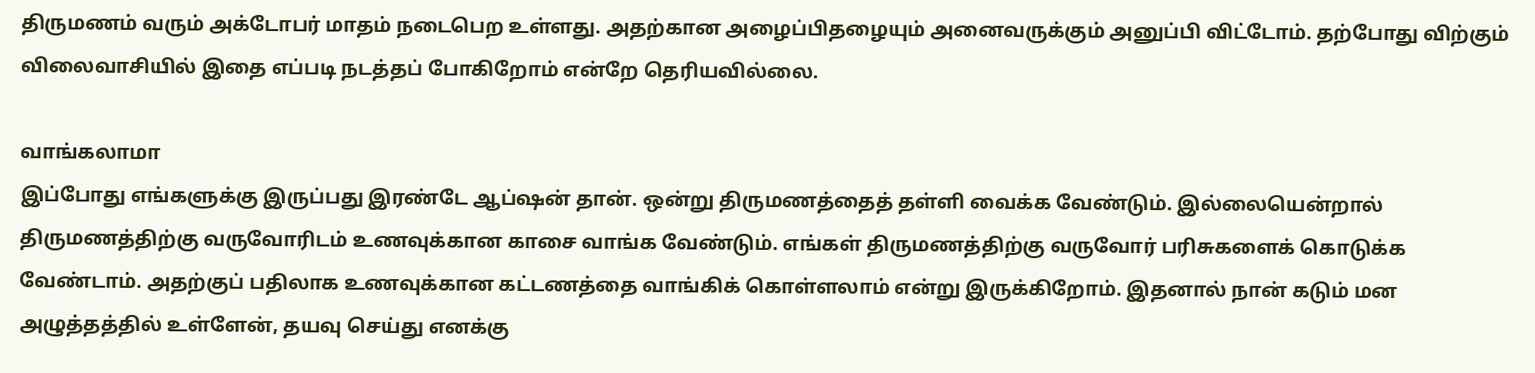திருமணம் வரும் அக்டோபர் மாதம் நடைபெற உள்ளது. அதற்கான அழைப்பிதழையும் அனைவருக்கும் அனுப்பி விட்டோம். தற்போது விற்கும் விலைவாசியில் இதை எப்படி நடத்தப் போகிறோம் என்றே தெரியவில்லை.

வாங்கலாமா
இப்போது எங்களுக்கு இருப்பது இரண்டே ஆப்ஷன் தான். ஒன்று திருமணத்தைத் தள்ளி வைக்க வேண்டும். இல்லையென்றால் திருமணத்திற்கு வருவோரிடம் உணவுக்கான காசை வாங்க வேண்டும். எங்கள் திருமணத்திற்கு வருவோர் பரிசுகளைக் கொடுக்க வேண்டாம். அதற்குப் பதிலாக உணவுக்கான கட்டணத்தை வாங்கிக் கொள்ளலாம் என்று இருக்கிறோம். இதனால் நான் கடும் மன அழுத்தத்தில் உள்ளேன், தயவு செய்து எனக்கு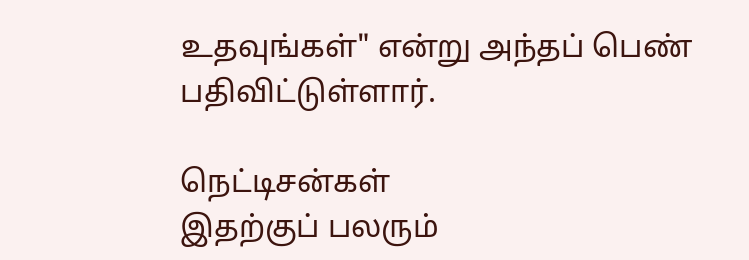உதவுங்கள்" என்று அந்தப் பெண் பதிவிட்டுள்ளார்.

நெட்டிசன்கள்
இதற்குப் பலரும்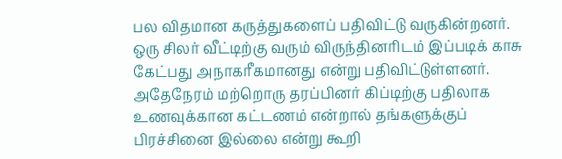பல விதமான கருத்துகளைப் பதிவிட்டு வருகின்றனர். ஒரு சிலர் வீட்டிற்கு வரும் விருந்தினரிடம் இப்படிக் காசு கேட்பது அநாகரீகமானது என்று பதிவிட்டுள்ளனர். அதேநேரம் மற்றொரு தரப்பினர் கிப்டிற்கு பதிலாக உணவுக்கான கட்டணம் என்றால் தங்களுக்குப் பிரச்சினை இல்லை என்று கூறி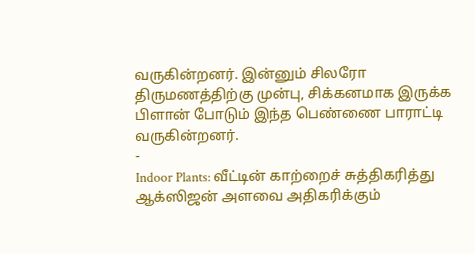வருகின்றனர். இன்னும் சிலரோ திருமணத்திற்கு முன்பு, சிக்கனமாக இருக்க பிளான் போடும் இந்த பெண்ணை பாராட்டி வருகின்றனர்.
-
Indoor Plants: வீட்டின் காற்றைச் சுத்திகரித்து ஆக்ஸிஜன் அளவை அதிகரிக்கும்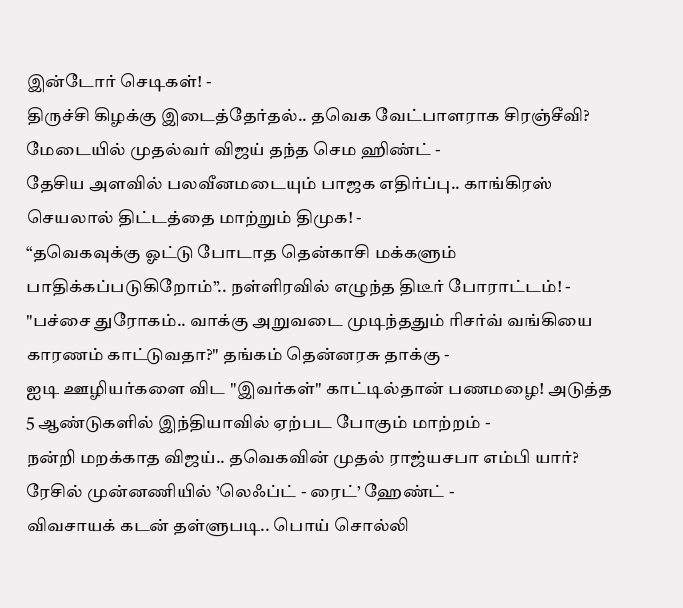இன்டோர் செடிகள்! -
திருச்சி கிழக்கு இடைத்தேர்தல்.. தவெக வேட்பாளராக சிரஞ்சீவி? மேடையில் முதல்வர் விஜய் தந்த செம ஹிண்ட் -
தேசிய அளவில் பலவீனமடையும் பாஜக எதிர்ப்பு.. காங்கிரஸ் செயலால் திட்டத்தை மாற்றும் திமுக! -
“தவெகவுக்கு ஓட்டு போடாத தென்காசி மக்களும் பாதிக்கப்படுகிறோம்”.. நள்ளிரவில் எழுந்த திடீர் போராட்டம்! -
"பச்சை துரோகம்.. வாக்கு அறுவடை முடிந்ததும் ரிசர்வ் வங்கியை காரணம் காட்டுவதா?" தங்கம் தென்னரசு தாக்கு -
ஐடி ஊழியர்களை விட "இவர்கள்" காட்டில்தான் பணமழை! அடுத்த 5 ஆண்டுகளில் இந்தியாவில் ஏற்பட போகும் மாற்றம் -
நன்றி மறக்காத விஜய்.. தவெகவின் முதல் ராஜ்யசபா எம்பி யார்? ரேசில் முன்னணியில் ’லெஃப்ட் - ரைட்’ ஹேண்ட் -
விவசாயக் கடன் தள்ளுபடி.. பொய் சொல்லி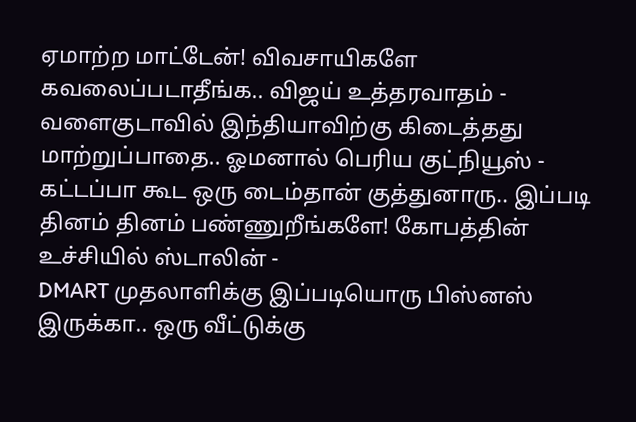ஏமாற்ற மாட்டேன்! விவசாயிகளே கவலைப்படாதீங்க.. விஜய் உத்தரவாதம் -
வளைகுடாவில் இந்தியாவிற்கு கிடைத்தது மாற்றுப்பாதை.. ஓமனால் பெரிய குட்நியூஸ் -
கட்டப்பா கூட ஒரு டைம்தான் குத்துனாரு.. இப்படி தினம் தினம் பண்ணுறீங்களே! கோபத்தின் உச்சியில் ஸ்டாலின் -
DMART முதலாளிக்கு இப்படியொரு பிஸ்னஸ் இருக்கா.. ஒரு வீட்டுக்கு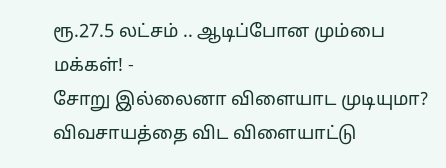ரூ.27.5 லட்சம் .. ஆடிப்போன மும்பை மக்கள்! -
சோறு இல்லைனா விளையாட முடியுமா? விவசாயத்தை விட விளையாட்டு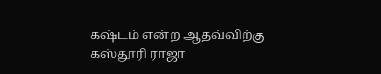கஷ்டம் என்ற ஆதவ்விற்கு கஸ்தூரி ராஜா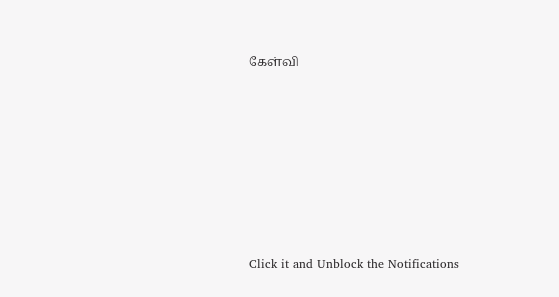கேள்வி












Click it and Unblock the Notifications